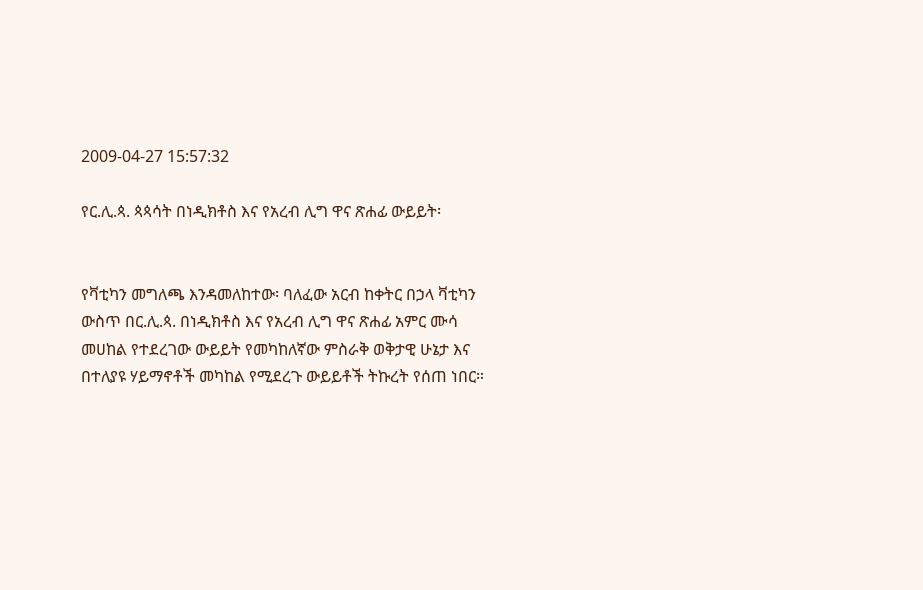2009-04-27 15:57:32

የር.ሊ.ጳ. ጳጳሳት በነዲክቶስ እና የአረብ ሊግ ዋና ጽሐፊ ውይይት፡


የቫቲካን መግለጫ እንዳመለከተው፡ ባለፈው አርብ ከቀትር በኃላ ቫቲካን ውስጥ በር.ሊ.ጳ. በነዲክቶስ እና የአረብ ሊግ ዋና ጽሐፊ አምር ሙሳ መሀከል የተደረገው ውይይት የመካከለኛው ምስራቅ ወቅታዊ ሁኔታ እና በተለያዩ ሃይማኖቶች መካከል የሚደረጉ ውይይቶች ትኩረት የሰጠ ነበር።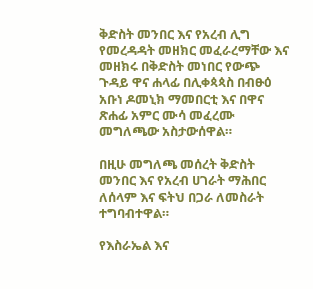ቅድስት መንበር እና የአረብ ሊግ የመረዳዳት መዘክር መፈራረማቸው እና መዘክሩ በቅድስት መነበር የውጭ ጉዳይ ዋና ሐላፊ በሊቀጳጳስ በብፁዕ አቡነ ዶመኒክ ማመበርቲ እና በዋና ጽሐፊ አምር ሙሳ መፈረሙ መግለጫው አስታውሰዋል።

በዚሁ መግለጫ መሰረት ቅድስት መንበር እና የአረብ ሀገራት ማሕበር ለሰላም እና ፍትህ በጋራ ለመስራት ተግባብተዋል።

የእስራኤል እና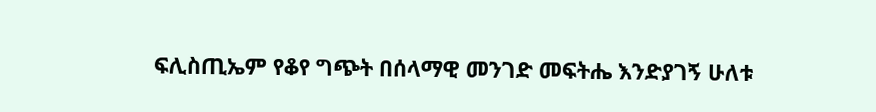ፍሊስጢኤም የቆየ ግጭት በሰላማዊ መንገድ መፍትሔ እንድያገኝ ሁለቱ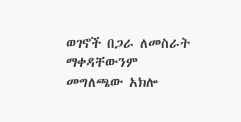ወገኖች በጋራ ለመስራት ማቀዳቸውንም መግለጫው አክሎ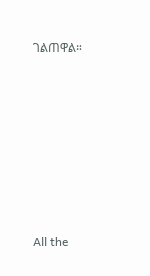ገልጠዋል።








All the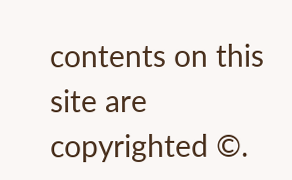contents on this site are copyrighted ©.